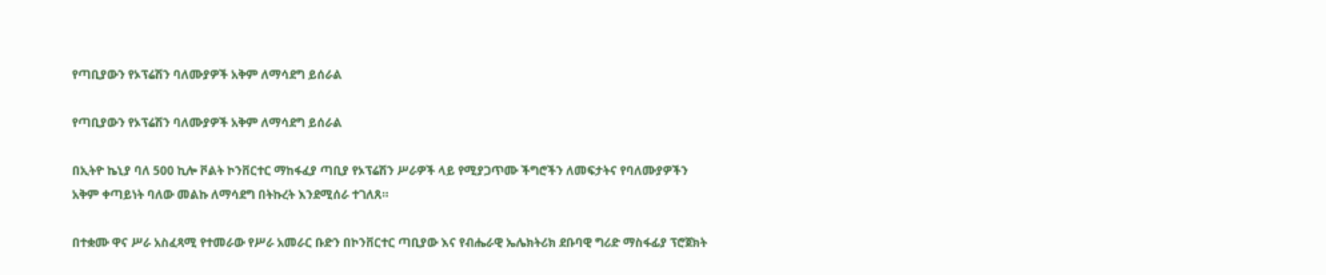የጣቢያውን የኦፕሬሽን ባለሙያዎች አቅም ለማሳደግ ይሰራል

የጣቢያውን የኦፕሬሽን ባለሙያዎች አቅም ለማሳደግ ይሰራል

በኢትዮ ኬኒያ ባለ 500 ኪሎ ቮልት ኮንቨርተር ማከፋፈያ ጣቢያ የኦፕሬሽን ሥራዎች ላይ የሚያጋጥሙ ችግሮችን ለመፍታትና የባለሙያዎችን አቅም ቀጣይነት ባለው መልኩ ለማሳደግ በትኩረት እንደሚሰራ ተገለጸ።

በተቋሙ ዋና ሥራ አስፈጻሚ የተመራው የሥራ አመራር ቡድን በኮንቨርተር ጣቢያው እና የብሔራዊ ኤሌክትሪክ ደቡባዊ ግሪድ ማስፋፊያ ፕሮጀክት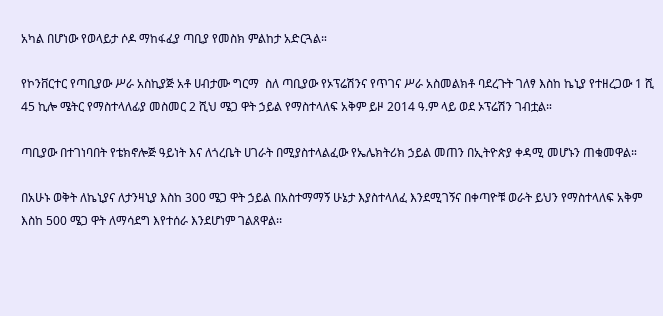አካል በሆነው የወላይታ ሶዶ ማከፋፈያ ጣቢያ የመስክ ምልከታ አድርጓል።

የኮንቨርተር የጣቢያው ሥራ አስኪያጅ አቶ ሀብታሙ ግርማ  ስለ ጣቢያው የኦፕሬሽንና የጥገና ሥራ አስመልክቶ ባደረጉት ገለፃ እስከ ኬኒያ የተዘረጋው 1 ሺ 45 ኪሎ ሜትር የማስተላለፊያ መስመር 2 ሺህ ሜጋ ዋት ኃይል የማስተላለፍ አቅም ይዞ 2014 ዓ.ም ላይ ወደ ኦፕሬሽን ገብቷል።

ጣቢያው በተገነባበት የቴክኖሎጅ ዓይነት እና ለጎረቤት ሀገራት በሚያስተላልፈው የኤሌክትሪክ ኃይል መጠን በኢትዮጵያ ቀዳሚ መሆኑን ጠቁመዋል።

በአሁኑ ወቅት ለኬኒያና ለታንዛኒያ እስከ 300 ሜጋ ዋት ኃይል በአስተማማኝ ሁኔታ እያስተላለፈ እንደሚገኝና በቀጣዮቹ ወራት ይህን የማስተላለፍ አቅም እስከ 500 ሜጋ ዋት ለማሳደግ እየተሰራ እንደሆነም ገልጸዋል፡፡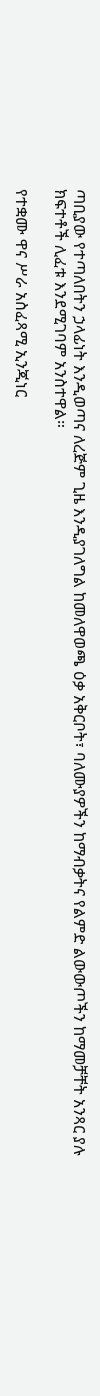ጣቢያው የተጣለበትን ኃላፊነት እንዲወጣና ለረጅም ጊዜ እንዲያገለግል ከመለዋወጫ ዕቃ አቅርቦት፣ ባለሙያዎችን ከማብቃትና የልምድ ልውውጦችን ከማመቻቸት አንጻር ያሉ ክፍተቶች ሊፈቱ እንደሚገባም አንስተዋል።

የተቋሙ ዋና ሥራ አስፈጻሚ ኢንጂነር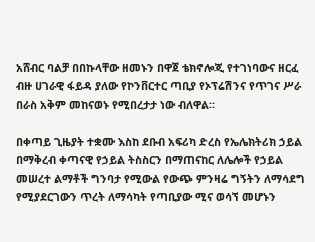አሸብር ባልቻ በበኩላቸው ዘመኑን በዋጀ ቴክኖሎጂ የተገነባውና ዘርፈ ብዙ ሀገራዊ ፋይዳ ያለው የኮንቨርተር ጣቢያ የኦፕሬሽንና የጥገና ሥራ በራስ አቅም መከናወኑ የሚበረታታ ነው ብለዋል።

በቀጣይ ጊዜያት ተቋሙ እስከ ደቡብ አፍሪካ ድረስ የኤሌክትሪክ ኃይል በማቅረብ ቀጣናዊ የኃይል ትስስርን በማጠናከር ለሌሎች የኃይል መሠረተ ልማቶች ግንባታ የሚውል የውጭ ምንዛሬ ግኝትን ለማሳደግ የሚያደርገውን ጥረት ለማሳካት የጣቢያው ሚና ወሳኘ መሆኑን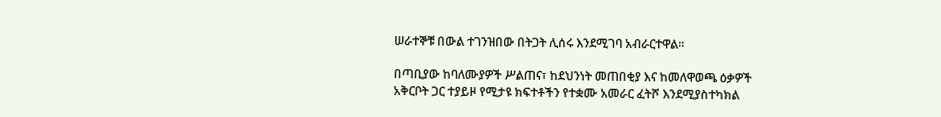ሠራተኞቹ በውል ተገንዝበው በትጋት ሊሰሩ እንደሚገባ አብራርተዋል።

በጣቢያው ከባለሙያዎች ሥልጠና፣ ከደህንነት መጠበቂያ እና ከመለዋወጫ ዕቃዎች አቅርቦት ጋር ተያይዞ የሚታዩ ክፍተቶችን የተቋሙ አመራር ፈትሾ እንደሚያስተካክል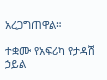አረጋግጠዋል።

ተቋሙ የአፍሪካ የታዳሽ ኃይል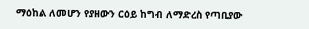ማዕከል ለመሆን የያዘውን ርዕይ ከግብ ለማድረስ የጣቢያው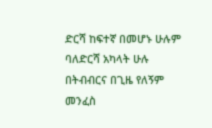ድርሻ ከፍተኛ በመሆኑ ሁሉም ባለድርሻ አካላት ሁሉ በትብብርና በጊዜ የለኝም መንፈስ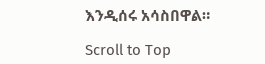እንዲሰሩ አሳስበዋል።

Scroll to Top